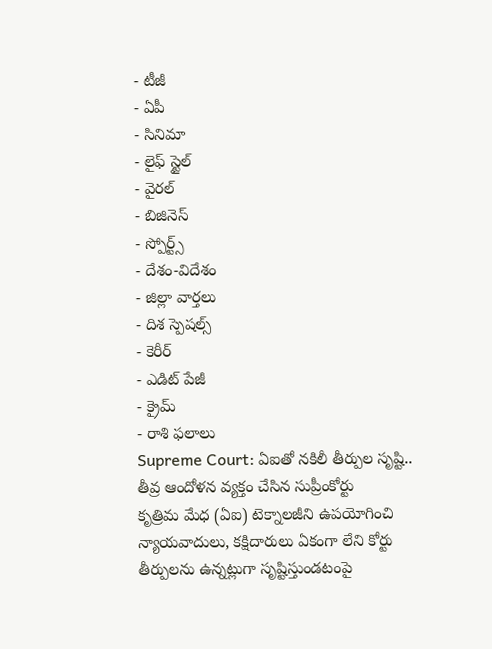- టీజీ
- ఏపీ
- సినిమా
- లైఫ్ స్టైల్
- వైరల్
- బిజినెస్
- స్పోర్ట్స్
- దేశం-విదేశం
- జిల్లా వార్తలు
- దిశ స్పెషల్స్
- కెరీర్
- ఎడిట్ పేజీ
- క్రైమ్
- రాశి ఫలాలు
Supreme Court: ఏఐతో నకిలీ తీర్పుల సృష్టి.. తీవ్ర ఆందోళన వ్యక్తం చేసిన సుప్రీంకోర్టు
కృత్రిమ మేధ (ఏఐ) టెక్నాలజీని ఉపయోగించి న్యాయవాదులు, కక్షిదారులు ఏకంగా లేని కోర్టు తీర్పులను ఉన్నట్లుగా సృష్టిస్తుండటంపై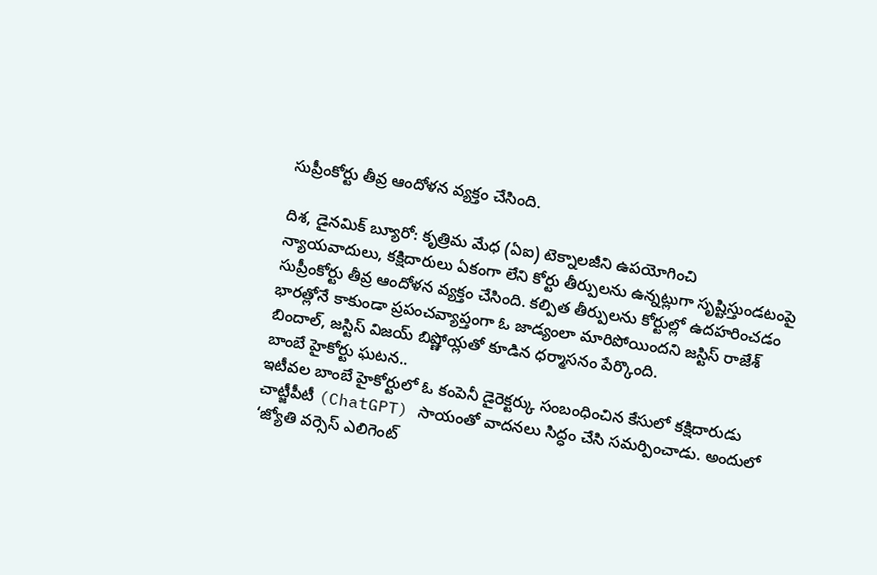సుప్రీంకోర్టు తీవ్ర ఆందోళన వ్యక్తం చేసింది.

దిశ, డైనమిక్ బ్యూరో: కృత్రిమ మేధ (ఏఐ) టెక్నాలజీని ఉపయోగించి న్యాయవాదులు, కక్షిదారులు ఏకంగా లేని కోర్టు తీర్పులను ఉన్నట్లుగా సృష్టిస్తుండటంపై సుప్రీంకోర్టు తీవ్ర ఆందోళన వ్యక్తం చేసింది. కల్పిత తీర్పులను కోర్టుల్లో ఉదహరించడం భారత్లోనే కాకుండా ప్రపంచవ్యాప్తంగా ఓ జాడ్యంలా మారిపోయిందని జస్టిస్ రాజేశ్ బిందాల్, జస్టిస్ విజయ్ బిష్ణోయ్లతో కూడిన ధర్మాసనం పేర్కొంది.
బాంబే హైకోర్టు ఘటన..
ఇటీవల బాంబే హైకోర్టులో ఓ కంపెనీ డైరెక్టర్కు సంబంధించిన కేసులో కక్షిదారుడు చాట్జీపీటీ (ChatGPT) సాయంతో వాదనలు సిద్ధం చేసి సమర్పించాడు. అందులో ‘జ్యోతి వర్సెస్ ఎలిగెంట్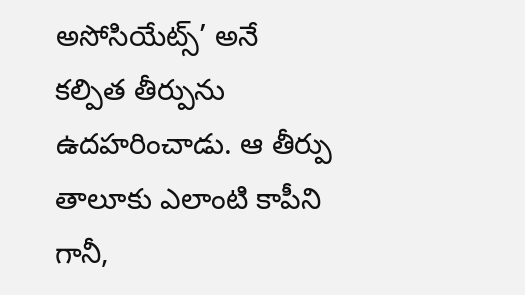అసోసియేట్స్’ అనే కల్పిత తీర్పును ఉదహరించాడు. ఆ తీర్పు తాలూకు ఎలాంటి కాపీని గానీ,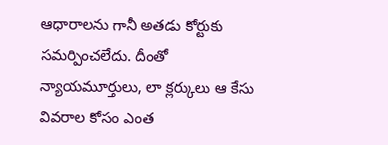ఆధారాలను గానీ అతడు కోర్టుకు సమర్పించలేదు. దీంతో న్యాయమూర్తులు, లా క్లర్కులు ఆ కేసు వివరాల కోసం ఎంత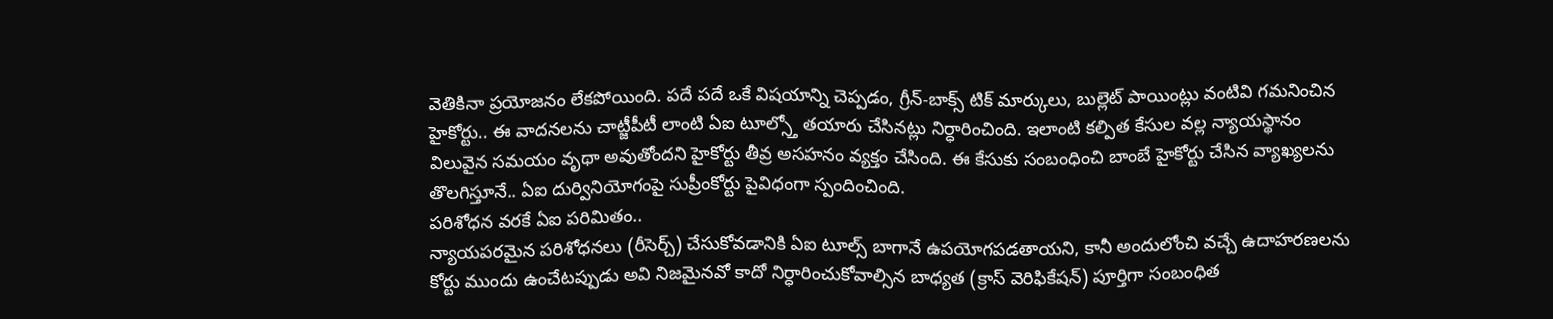వెతికినా ప్రయోజనం లేకపోయింది. పదే పదే ఒకే విషయాన్ని చెప్పడం, గ్రీన్-బాక్స్ టిక్ మార్కులు, బుల్లెట్ పాయింట్లు వంటివి గమనించిన హైకోర్టు.. ఈ వాదనలను చాట్జీపీటీ లాంటి ఏఐ టూల్స్తో తయారు చేసినట్లు నిర్ధారించింది. ఇలాంటి కల్పిత కేసుల వల్ల న్యాయస్థానం విలువైన సమయం వృథా అవుతోందని హైకోర్టు తీవ్ర అసహనం వ్యక్తం చేసింది. ఈ కేసుకు సంబంధించి బాంబే హైకోర్టు చేసిన వ్యాఖ్యలను తొలగిస్తూనే.. ఏఐ దుర్వినియోగంపై సుప్రీంకోర్టు పైవిధంగా స్పందించింది.
పరిశోధన వరకే ఏఐ పరిమితం..
న్యాయపరమైన పరిశోధనలు (రీసెర్చ్) చేసుకోవడానికి ఏఐ టూల్స్ బాగానే ఉపయోగపడతాయని, కానీ అందులోంచి వచ్చే ఉదాహరణలను కోర్టు ముందు ఉంచేటప్పుడు అవి నిజమైనవో కాదో నిర్ధారించుకోవాల్సిన బాధ్యత (క్రాస్ వెరిఫికేషన్) పూర్తిగా సంబంధిత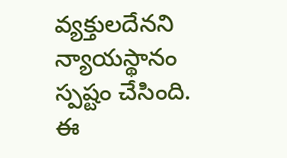వ్యక్తులదేనని న్యాయస్థానం స్పష్టం చేసింది. ఈ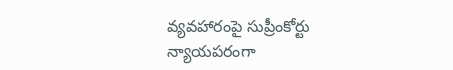వ్యవహారంపై సుప్రీంకోర్టు న్యాయపరంగా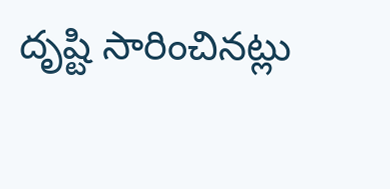దృష్టి సారించినట్లు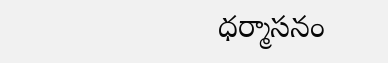ధర్మాసనం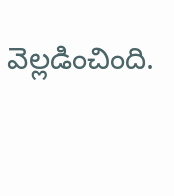వెల్లడించింది.